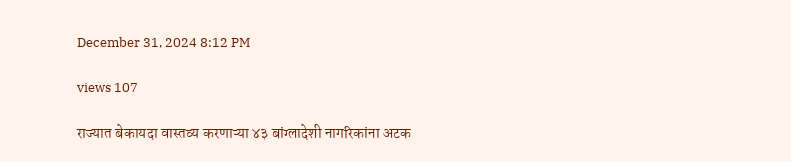December 31, 2024 8:12 PM

views 107

राज्यात बेकायदा वास्तव्य करणाऱ्या ४३ बांग्लादेशी नागरिकांना अटक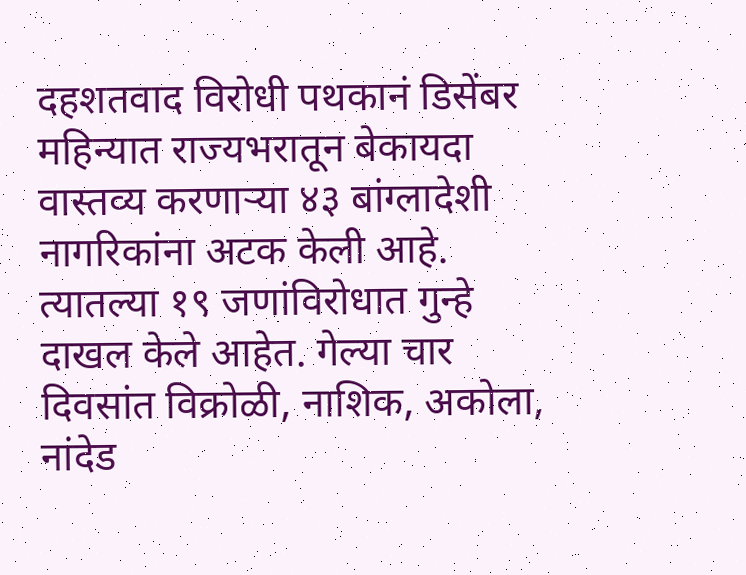दहशतवाद विरोधी पथकानं डिसेंबर महिन्यात राज्यभरातून बेकायदा वास्तव्य करणाऱ्या ४३ बांग्लादेशी नागरिकांना अटक केली आहे. त्यातल्या १९ जणांविरोधात गुन्हे दाखल केले आहेत. गेल्या चार दिवसांत विक्रोळी, नाशिक, अकोला, नांदेड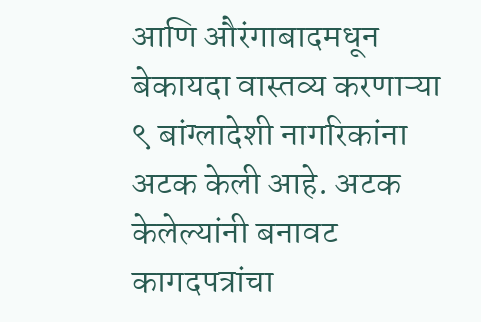आणि औरंगाबादमधून बेकायदा वास्तव्य करणाऱ्या  ९ बांग्लादेशी नागरिकांना अटक केली आहे. अटक केलेल्यांनी बनावट कागदपत्रांचा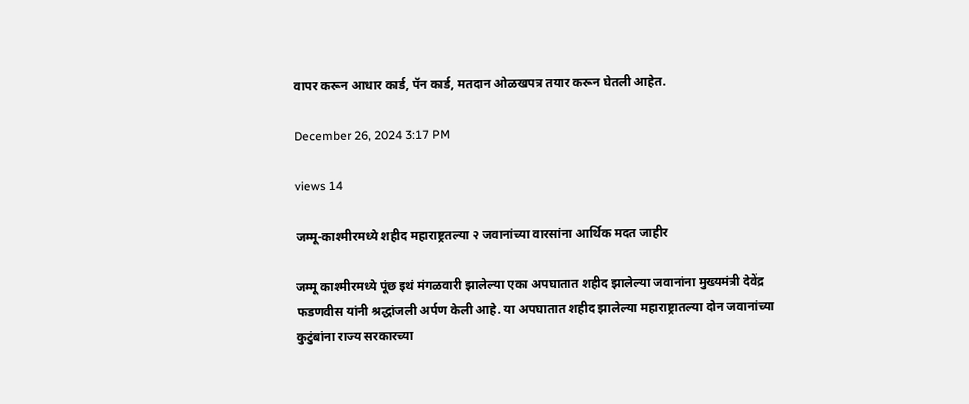वापर करून आधार कार्ड, पॅन कार्ड, मतदान ओळखपत्र तयार करून घेतली आहेत.

December 26, 2024 3:17 PM

views 14

जम्मू-काश्मीरमध्ये शहीद महाराष्ट्रतल्या २ जवानांच्या वारसांना आर्थिक मदत जाहीर

जम्मू काश्मीरमध्ये पूंछ इथं मंगळवारी झालेल्या एका अपघातात शहीद झालेल्या जवानांना मुख्यमंत्री देवेंद्र फडणवीस यांनी श्रद्धांजली अर्पण केली आहे. या अपघातात शहीद झालेल्या महाराष्ट्रातल्या दोन जवानांच्या कुटुंबांना राज्य सरकारच्या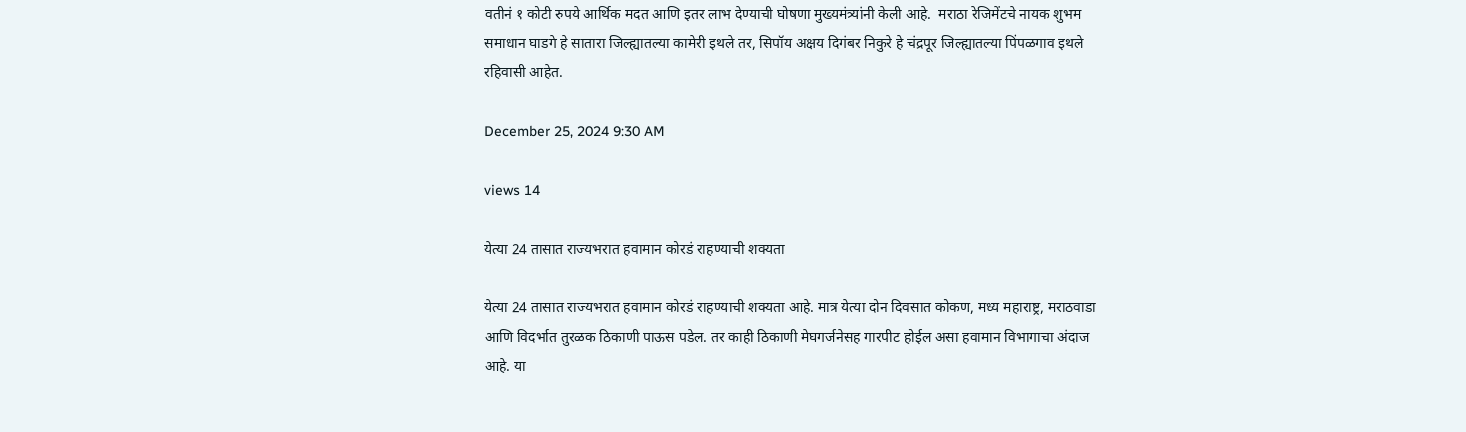वतीनं १ कोटी रुपये आर्थिक मदत आणि इतर लाभ देण्याची घोषणा मुख्यमंत्र्यांनी केली आहे.  मराठा रेजिमेंटचे नायक शुभम समाधान घाडगे हे सातारा जिल्ह्यातल्या कामेरी इथले तर, सिपॉय अक्षय दिगंबर निकुरे हे चंद्रपूर जिल्ह्यातल्या पिंपळगाव इथले रहिवासी आहेत.

December 25, 2024 9:30 AM

views 14

येत्या 24 तासात राज्यभरात हवामान कोरडं राहण्याची शक्यता

येत्या 24 तासात राज्यभरात हवामान कोरडं राहण्याची शक्यता आहे. मात्र येत्या दोन दिवसात कोकण, मध्य महाराष्ट्र, मराठवाडा आणि विदर्भात तुरळक ठिकाणी पाऊस पडेल. तर काही ठिकाणी मेघगर्जनेसह गारपीट होईल असा हवामान विभागाचा अंदाज आहे. या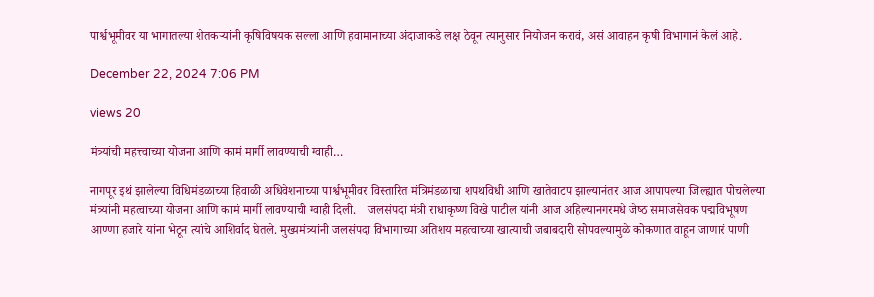पार्श्वभूमीवर या भागातल्या शेतकऱ्यांनी कृषिविषयक सल्ला आणि हवामानाच्या अंदाजाकडे लक्ष ठेवून त्यानुसार नियोजन करावं, असं आवाहन कृषी विभागानं केलं आहे.

December 22, 2024 7:06 PM

views 20

मंत्र्यांची महत्त्वाच्या योजना आणि कामं मार्गी लावण्याची ग्वाही…

नागपूर इथं झालेल्या विधिमंडळाच्या हिवाळी अधिवेशनाच्या पार्श्वभूमीवर विस्तारित मंत्रिमंडळाचा शपथविधी आणि खातेवाटप झाल्यानंतर आज आपापल्या जिल्ह्यात पोचलेल्या मंत्र्यांनी महत्वाच्या योजना आणि कामं मार्गी लावण्याची ग्वाही दिली.    जलसंपदा मंत्री राधाकृष्‍ण विखे पाटील यांनी आज अहिल्‍यानगरमधे जेष्‍ठ समाजसेवक पद्मविभूषण आण्‍णा हजारे यांना भेटून त्यांचे आशिर्वाद घेतले. मुख्यमंत्र्यांनी जलसंपदा विभागाच्‍या अतिशय महत्‍वाच्‍या खात्‍याची जबाबदारी सोपवल्यामुळे कोकणात वाहून जाणारं पाणी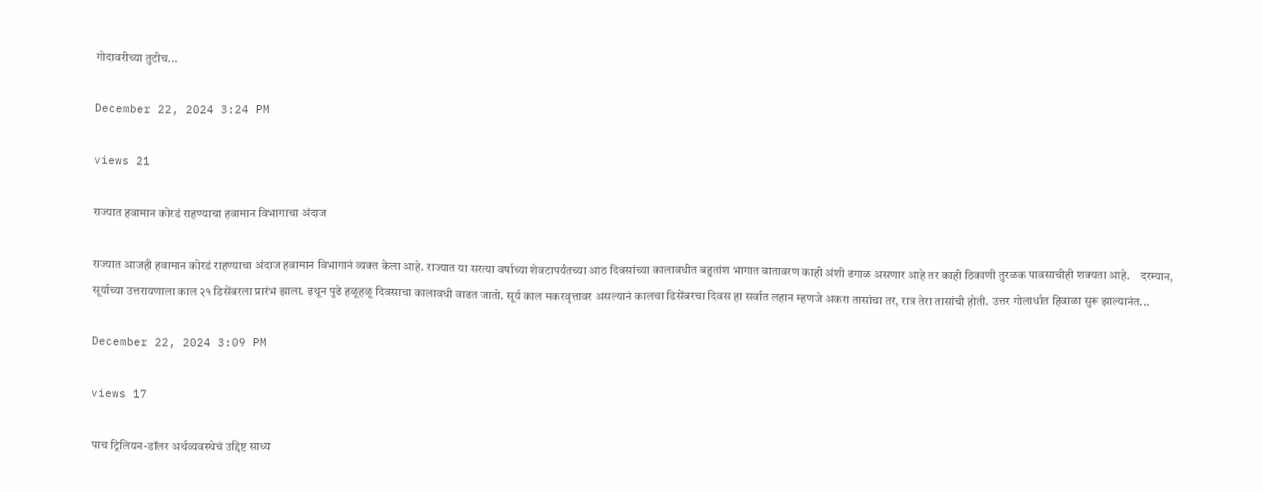गोदावरीच्‍या तुटीच...

December 22, 2024 3:24 PM

views 21

राज्यात हवामान कोरडं राहण्याचा हवामान विभागाचा अंदाज

राज्यात आजही हवामान कोरडं राहण्याचा अंदाज हवामान विभागानं व्यक्त केला आहे. राज्यात या सरत्या वर्षाच्या शेवटापर्यंतच्या आठ दिवसांच्या कालावधीत बहुतांश भागात वातावरण काही अंशी ढगाळ असणार आहे तर काही ठिकाणी तुरळक पावसाचीही शक्यता आहे.    दरम्यान, सूर्याच्या उत्तरायणाला काल २१ डिसेंबरला प्रारंभ झाला. इथून पुढे हळूहळू दिवसाचा कालावधी वाढत जातो. सूर्य काल मकरवृत्तावर असल्यानं कालचा डिसेंबरचा दिवस हा सर्वात लहान म्हणजे अकरा तासांचा तर, रात्र तेरा तासांची होती. उत्तर गोलार्धात हिवाळा सुरू झाल्यानंत...

December 22, 2024 3:09 PM

views 17

पाच ट्रिलियन-डॉलर अर्थव्यवस्थेचं उद्दिष्ट साध्य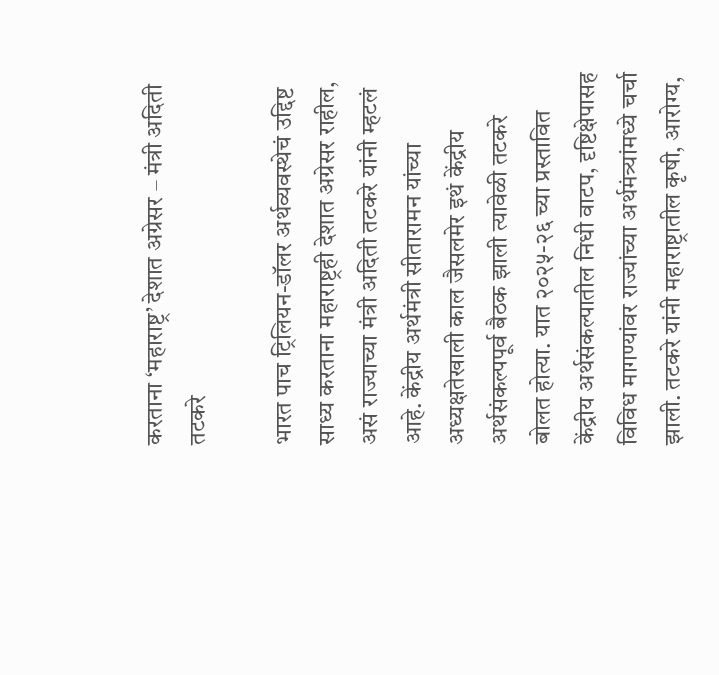करताना ‘महाराष्ट्र’ देशात अग्रेसर – मंत्री अदिती तटकरे

भारत पाच ट्रिलियन-डॉलर अर्थव्यवस्थेचं उद्दिष्ट साध्य करताना महाराष्ट्रही देशात अग्रेसर राहील, असं राज्याच्या मंत्री अदिती तटकरे यांनी म्हटलं आहे. केंद्रीय अर्थमंत्री सीतारामन यांच्या अध्यक्षतेखाली काल जैसलमेर इथं केंद्रीय अर्थसंकल्पपूर्व बैठक झाली त्यावेळी तटकरे बोलत होत्या. यात २०२५-२६ च्या प्रस्तावित केंद्रीय अर्थसंकल्पातील निधी वाटप, दृष्टिक्षेपासह विविध मागण्यांवर राज्यांच्या अर्थमंत्र्यांमध्ये चर्चा झाली. तटकरे यांनी महाराष्ट्रातील कृषी, आरोग्य,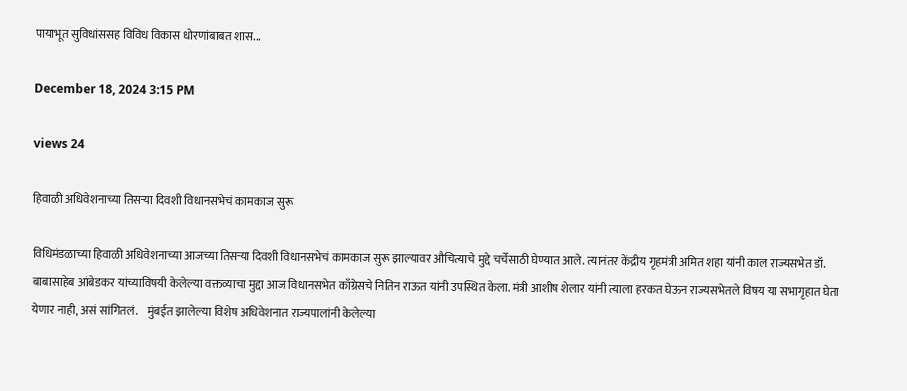पायाभूत सुविधांससह विविध विकास धोरणांबाबत शास...

December 18, 2024 3:15 PM

views 24

हिवाळी अधिवेशनाच्या तिसऱ्या दिवशी विधानसभेचं कामकाज सुरू

विधिमंडळाच्या हिवाळी अधिवेशनाच्या आजच्या तिसऱ्या दिवशी विधानसभेचं कामकाज सुरू झाल्यावर औचित्याचे मुद्दे चर्चेसाठी घेण्यात आले. त्यानंतर केंद्रीय गृहमंत्री अमित शहा यांनी काल राज्यसभेत डॉ. बाबासाहेब आंबेडकर यांच्याविषयी केलेल्या वक्तव्याचा मुद्दा आज विधानसभेत काँग्रेसचे नितिन राऊत यांनी उपस्थित केला. मंत्री आशीष शेलार यांनी त्याला हरकत घेऊन राज्यसभेतले विषय या सभागृहात घेता येणार नाही, असं सांगितलं.    मुंबईत झालेल्या विशेष अधिवेशनात राज्यपालांनी केलेल्या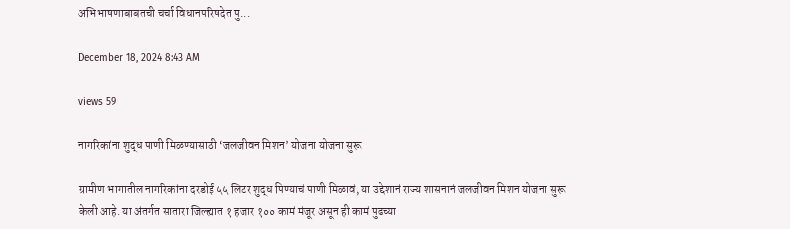अभिभाषणाबाबतची चर्चा विधानपरिषदेत पु...

December 18, 2024 8:43 AM

views 59

नागरिकांना शुद्ध पाणी मिळण्यासाठी ‘जलजीवन मिशन’ योजना योजना सुरू

ग्रामीण भागातील नागरिकांना दरडोई ५५ लिटर शुद्ध पिण्याचं पाणी मिळावं, या उद्देशानं राज्य शासनानं जलजीवन मिशन योजना सुरू केली आहे. या अंतर्गत सातारा जिल्ह्यात १ हजार १०० कामं मंजूर असून ही कामं पुढच्या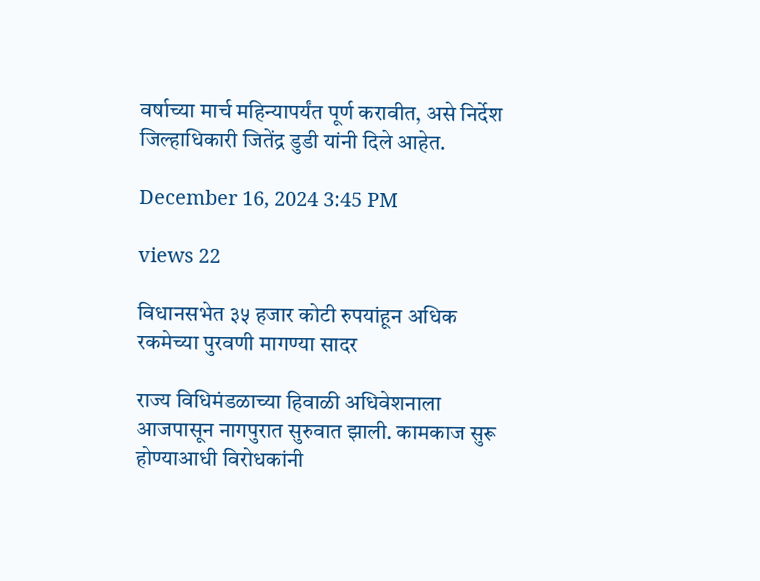वर्षाच्या मार्च महिन्यापर्यंत पूर्ण करावीत, असे निर्देश जिल्हाधिकारी जितेंद्र डुडी यांनी दिले आहेत.

December 16, 2024 3:45 PM

views 22

विधानसभेत ३५ हजार कोटी रुपयांहून अधिक रकमेच्या पुरवणी मागण्या सादर

राज्य विधिमंडळाच्या हिवाळी अधिवेशनाला आजपासून नागपुरात सुरुवात झाली. कामकाज सुरू होण्याआधी विरोधकांनी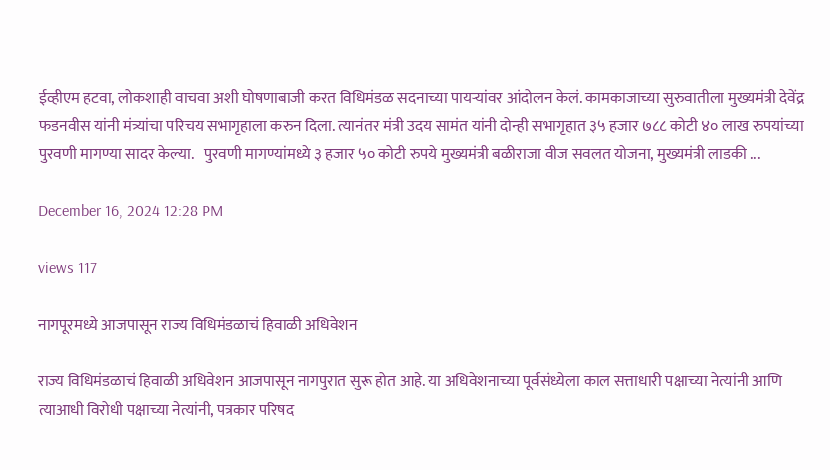ईव्हीएम हटवा, लोकशाही वाचवा अशी घोषणाबाजी करत विधिमंडळ सदनाच्या पायऱ्यांवर आंदोलन केलं. कामकाजाच्या सुरुवातीला मुख्यमंत्री देवेंद्र फडनवीस यांनी मंत्र्यांचा परिचय सभागृहाला करुन दिला. त्यानंतर मंत्री उदय सामंत यांनी दोन्ही सभागृहात ३५ हजार ७८८ कोटी ४० लाख रुपयांच्या पुरवणी मागण्या सादर केल्या.   पुरवणी मागण्यांमध्ये ३ हजार ५० कोटी रुपये मुख्यमंत्री बळीराजा वीज सवलत योजना, मुख्यमंत्री लाडकी ...

December 16, 2024 12:28 PM

views 117

नागपूरमध्ये आजपासून राज्य विधिमंडळाचं हिवाळी अधिवेशन

राज्य विधिमंडळाचं हिवाळी अधिवेशन आजपासून नागपुरात सुरू होत आहे. या अधिवेशनाच्या पूर्वसंध्येला काल सत्ताधारी पक्षाच्या नेत्यांनी आणि त्याआधी विरोधी पक्षाच्या नेत्यांनी, पत्रकार परिषद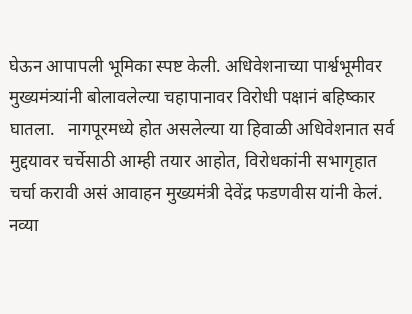घेऊन आपापली भूमिका स्पष्ट केली. अधिवेशनाच्या पार्श्वभूमीवर मुख्यमंत्र्यांनी बोलावलेल्या चहापानावर विरोधी पक्षानं बहिष्कार घातला.   नागपूरमध्ये होत असलेल्या या हिवाळी अधिवेशनात सर्व मुद्दयावर चर्चेसाठी आम्ही तयार आहोत, विरोधकांनी सभागृहात चर्चा करावी असं आवाहन मुख्यमंत्री देवेंद्र फडणवीस यांनी केलं. नव्या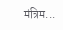मंत्रिम...